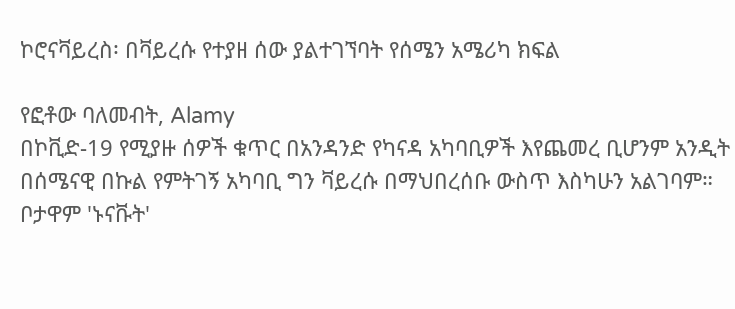ኮሮናቫይረስ፡ በቫይረሱ የተያዘ ሰው ያልተገኘባት የሰሜን አሜሪካ ክፍል

የፎቶው ባለመብት, Alamy
በኮቪድ-19 የሚያዙ ሰዎች ቁጥር በአንዳንድ የካናዳ አካባቢዎች እየጨመረ ቢሆንም አንዲት በሰሜናዊ በኩል የምትገኝ አካባቢ ግን ቫይረሱ በማህበረሰቡ ውስጥ እስካሁን አልገባም። ቦታዋም 'ኑናቩት'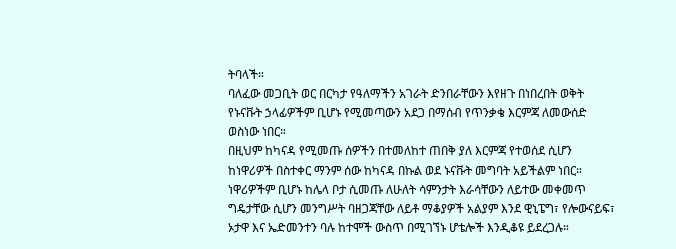ትባላች።
ባለፈው መጋቢት ወር በርካታ የዓለማችን አገራት ድንበራቸውን እየዘጉ በነበረበት ወቅት የኑናቩት ኃላፊዎችም ቢሆኑ የሚመጣውን አደጋ በማሰብ የጥንቃቄ እርምጃ ለመውሰድ ወስነው ነበር።
በዚህም ከካናዳ የሚመጡ ሰዎችን በተመለከተ ጠበቅ ያለ እርምጃ የተወሰደ ሲሆን ከነዋሪዎች በስተቀር ማንም ሰው ከካናዳ በኩል ወደ ኑናቩት መግባት አይችልም ነበር።
ነዋሪዎችም ቢሆኑ ከሌላ ቦታ ሲመጡ ለሁለት ሳምንታት እራሳቸውን ለይተው መቀመጥ ግዴታቸው ሲሆን መንግሥት ባዘጋጃቸው ለይቶ ማቆያዎች አልያም እንደ ዊኒፔግ፣ የሎውናይፍ፣ ኦታዋ እና ኤድመንተን ባሉ ከተሞች ውስጥ በሚገኘኑ ሆቴሎች እንዲቆዩ ይደረጋሉ።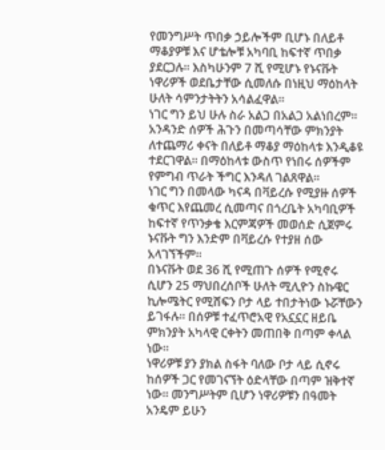የመንግሥት ጥበቃ ኃይሎችም ቢሆኑ በለይቶ ማቆያዎቹ እና ሆቴሎቹ አካባቢ ከፍተኛ ጥበቃ ያደርጋሉ። እስካሁንም 7 ሺ የሚሆኑ የኑናቩት ነዋሪዎች ወደቤታቸው ሲመለሱ በነዚህ ማዕከላት ሁለት ሳምንታትትን አሳልፈዋል።
ነገር ግን ይህ ሁሉ ስራ አልጋ በአልጋ አልነበረም። አንዳንድ ሰዎች ሕጉን በመጣሳቸው ምክንያት ለተጨማሪ ቀናት በለይቶ ማቆያ ማዕከላቱ እንዲቆዩ ተደርገዋል። በማዕከላቱ ውስጥ የነበሩ ሰዎችም የምግብ ጥራት ችግር እንዳለ ገልጸዋል።
ነገር ግን በመላው ካናዳ በቫይረሱ የሚያዙ ሰዎች ቁጥር እየጨመረ ሲመጣና በጎረቤት አካባቢዎች ከፍተኛ የጥንቃቄ እርምጃዎች መወሰድ ሲጀምሩ ኑናቩት ግን እንድም በቫይረሱ የተያዘ ሰው አላገኘችም።
በኑናቩት ወደ 36 ሺ የሚጠጉ ሰዎች የሚኖሩ ሲሆን 25 ማህበረሰቦች ሁለት ሚሊዮን ስኩዌር ኪሎሜትር የሚሸፍን ቦታ ላይ ተበታትነው ኑሯቸውን ይገፋሉ። በሰዎቹ ተፈጥሮአዊ የአኗኗር ዘይቤ ምክንያት አካላዊ ርቀትን መጠበቅ በጣም ቀላል ነው።
ነዋሪዎቹ ያን ያክል ስፋት ባለው ቦታ ላይ ሲኖሩ ከሰዎች ጋር የመገናኘት ዕድላቸው በጣም ዝቅተኛ ነው። መንግሥትም ቢሆን ነዋሪዎቹን በዓመት አንዴም ይሁን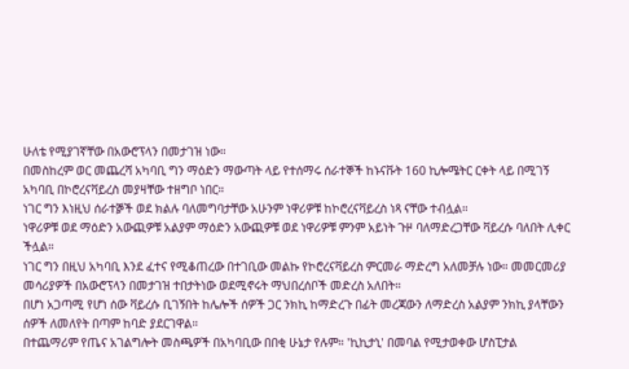ሁለቴ የሚያገኛቸው በአውሮፕላን በመታገዝ ነው።
በመስከረም ወር መጨረሻ አካባቢ ግን ማዕድን ማውጣት ላይ የተሰማሩ ሰራተኞች ከኑናቩት 160 ኪሎሜትር ርቀት ላይ በሚገኝ አካባቢ በኮሮረናቫይረስ መያዛቸው ተዘግቦ ነበር።
ነገር ግን እነዚህ ሰራተⶉች ወደ ክልሉ ባለመግባታቸው አሁንም ነዋሪዎቹ ከኮሮረናቫይረስ ነጻ ናቸው ተብሏል።
ነዋሪዎቹ ወደ ማዕድን አውጪዎቹ አልያም ማዕድን አውጪዎቹ ወደ ነዋሪዎቹ ምንም አይነት ጉዞ ባለማድረጋቸው ቫይረሱ ባለበት ሊቀር ችሏል።
ነገር ግን በዚህ አካባቢ እንደ ፈተና የሚቆጠረው በተገቢው መልኩ የኮሮረናቫይረስ ምርመራ ማድረግ አለመቻሉ ነው። መመርመሪያ መሳሪያዎች በአውሮፕላን በመታገዝ ተበታትነው ወደሚኖሩት ማህበረሰቦች መድረስ አለበት።
በሆነ አጋጣሚ የሆነ ሰው ቫይረሱ ቢገኝበት ከሌሎች ሰዎች ጋር ንክኪ ከማድረጉ በፊት መረጃውን ለማድረስ አልያም ንክኪ ያላቸውን ሰዎች ለመለየት በጣም ከባድ ያደርገዋል።
በተጨማሪም የጤና አገልግሎት መስጫዎች በአካባቢው በበቂ ሁኔታ የሉም። 'ኪኪታኒ' በመባል የሚታወቀው ሆስፒታል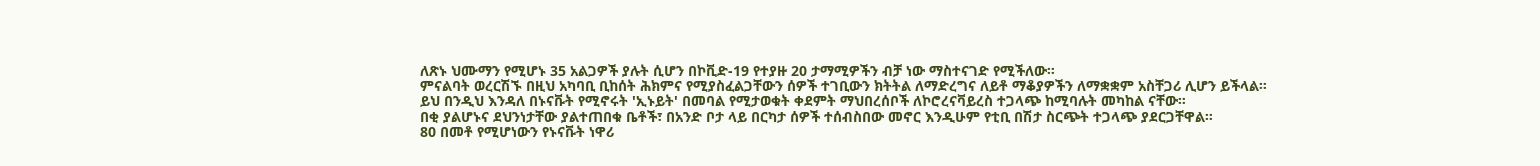ለጽኑ ህሙማን የሚሆኑ 35 አልጋዎች ያሉት ሲሆን በኮቪድ-19 የተያዙ 20 ታማሚዎችን ብቻ ነው ማስተናገድ የሚችለው።
ምናልባት ወረርሽኙ በዚህ አካባቢ ቢከሰት ሕክምና የሚያስፈልጋቸውን ሰዎች ተገቢውን ክትትል ለማድረግና ለይቶ ማቆያዎችን ለማቋቋም አስቸጋሪ ሊሆን ይችላል።
ይህ በንዲህ እንዳለ በኑናቩት የሚኖሩት 'ኢኑይት' በመባል የሚታወቁት ቀደምት ማህበረሰቦች ለኮሮረናቫይረስ ተጋላጭ ከሚባሉት መካከል ናቸው።
በቂ ያልሆኑና ደህንነታቸው ያልተጠበቁ ቤቶች፣ በአንድ ቦታ ላይ በርካታ ሰዎች ተሰብስበው መኖር እንዲሁም የቲቢ በሽታ ስርጭት ተጋላጭ ያደርጋቸዋል።
80 በመቶ የሚሆነውን የኑናቩት ነዋሪ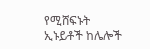የሚሸፍኑት ኢኑይቶች ከሌሎች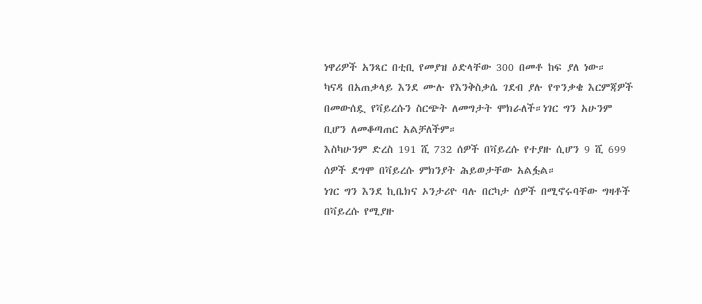ነዋሪዎች አንጻር በቲቢ የመያዝ ዕድላቸው 300 በመቶ ከፍ ያለ ነው።
ካናዳ በአጠቃላይ እንደ ሙሉ የእንቅስቃሴ ገደብ ያሉ የጥንቃቄ እርምጃዎች በመውሰዷ የቫይረሱን ስርጭት ለመግታት ሞክራለች።ነገር ግን አሁንም ቢሆን ለመቆጣጠር አልቻለችም።
እስካሁንም ድረስ 191 ሺ 732 ሰዎች በቫይረሱ የተያዙ ሲሆን 9 ሺ 699 ሰዎች ደግሞ በቫይረሱ ምክንያት ሕይወታቸው አልፏል።
ነገር ግን እንደ ኪቤክና ኦንታሪዮ ባሉ በርካታ ሰዎች በሚኖሩባቸው ግዛቶች በቫይረሱ የሚያዙ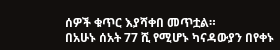ሰዎች ቁጥር እያሻቀበ መጥቷል።
በአሁኑ ሰአት 77 ሺ የሚሆኑ ካናዳውያን በየቀኑ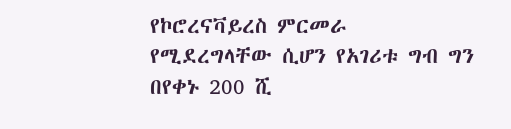የኮሮረናቫይረስ ምርመራ የሚደረግላቸው ሲሆን የአገሪቱ ግብ ግን በየቀኑ 200 ሺ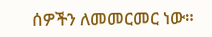ሰዎችን ለመመርመር ነው።